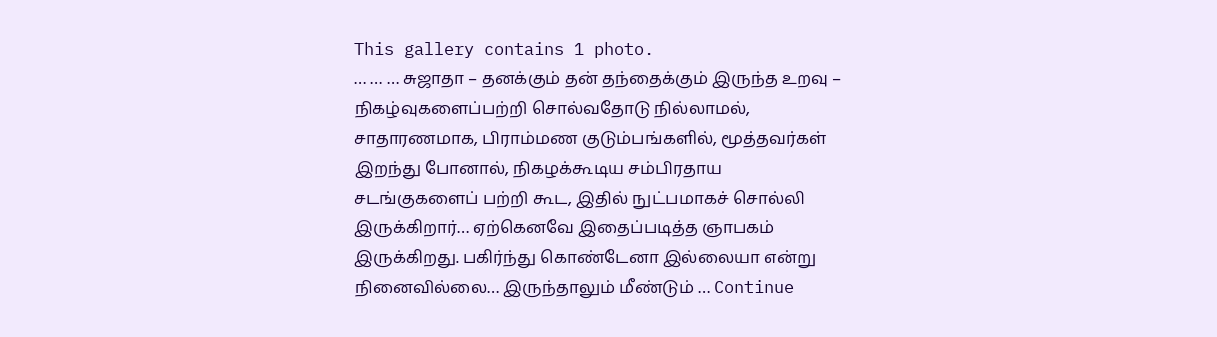This gallery contains 1 photo.
… … … சுஜாதா – தனக்கும் தன் தந்தைக்கும் இருந்த உறவு – நிகழ்வுகளைப்பற்றி சொல்வதோடு நில்லாமல், சாதாரணமாக, பிராம்மண குடும்பங்களில், மூத்தவர்கள் இறந்து போனால், நிகழக்கூடிய சம்பிரதாய சடங்குகளைப் பற்றி கூட, இதில் நுட்பமாகச் சொல்லி இருக்கிறார்… ஏற்கெனவே இதைப்படித்த ஞாபகம் இருக்கிறது. பகிர்ந்து கொண்டேனா இல்லையா என்று நினைவில்லை… இருந்தாலும் மீண்டும் … Continue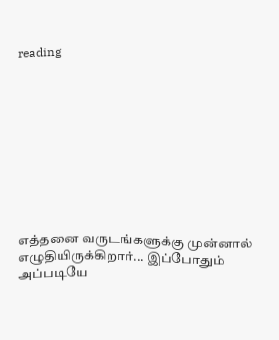reading










எத்தனை வருடங்களுக்கு முன்னால் எழுதியிருக்கிறார்... இப்போதும் அப்படியே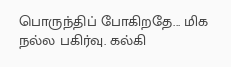பொருந்திப் போகிறதே... மிக நல்ல பகிர்வு. கல்கி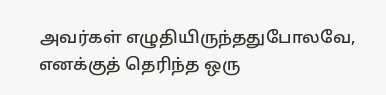அவர்கள் எழுதியிருந்ததுபோலவே, எனக்குத் தெரிந்த ஒரு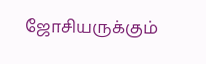ஜோசியருக்கும்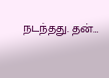நடந்தது. தன்…